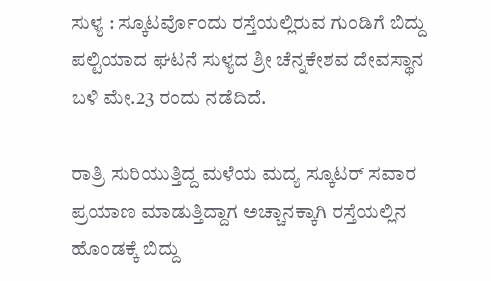ಸುಳ್ಯ : ಸ್ಕೂಟರ್ವೊಂದು ರಸ್ತೆಯಲ್ಲಿರುವ ಗುಂಡಿಗೆ ಬಿದ್ದು ಪಲ್ಟಿಯಾದ ಘಟನೆ ಸುಳ್ಯದ ಶ್ರೀ ಚೆನ್ನಕೇಶವ ದೇವಸ್ಥಾನ ಬಳಿ ಮೇ.23 ರಂದು ನಡೆದಿದೆ.

ರಾತ್ರಿ ಸುರಿಯುತ್ತಿದ್ದ ಮಳೆಯ ಮದ್ಯ ಸ್ಕೂಟರ್ ಸವಾರ ಪ್ರಯಾಣ ಮಾಡುತ್ತಿದ್ದಾಗ ಅಚ್ಚಾನಕ್ಕಾಗಿ ರಸ್ತೆಯಲ್ಲಿನ ಹೊಂಡಕ್ಕೆ ಬಿದ್ದು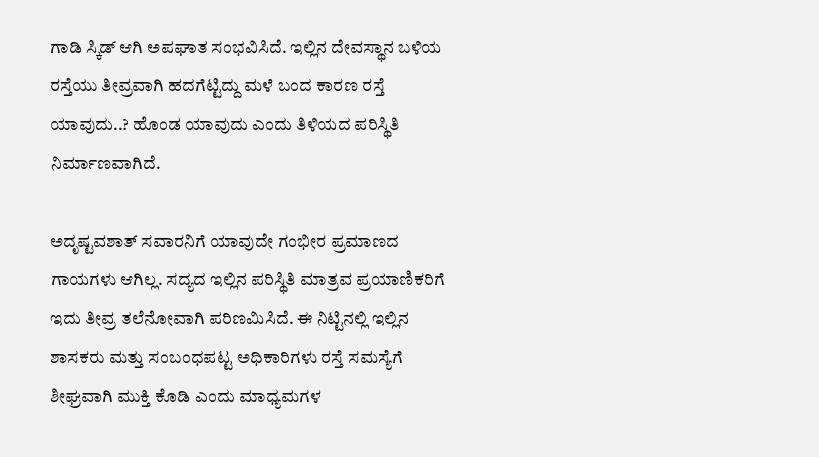ಗಾಡಿ ಸ್ಕಿಡ್ ಆಗಿ ಅಪಘಾತ ಸಂಭವಿಸಿದೆ. ಇಲ್ಲಿನ ದೇವಸ್ಥಾನ ಬಳಿಯ ರಸ್ತೆಯು ತೀವ್ರವಾಗಿ ಹದಗೆಟ್ಟಿದ್ದು ಮಳೆ ಬಂದ ಕಾರಣ ರಸ್ತೆ ಯಾವುದು..? ಹೊಂಡ ಯಾವುದು ಎಂದು ತಿಳಿಯದ ಪರಿಸ್ಥಿತಿ ನಿರ್ಮಾಣವಾಗಿದೆ.

ಅದೃಷ್ಟವಶಾತ್ ಸವಾರನಿಗೆ ಯಾವುದೇ ಗಂಭೀರ ಪ್ರಮಾಣದ ಗಾಯಗಳು ಆಗಿಲ್ಲ. ಸದ್ಯದ ಇಲ್ಲಿನ ಪರಿಸ್ಥಿತಿ ಮಾತ್ರವ ಪ್ರಯಾಣಿಕರಿಗೆ ಇದು ತೀವ್ರ ತಲೆನೋವಾಗಿ ಪರಿಣಮಿಸಿದೆ. ಈ ನಿಟ್ಟಿನಲ್ಲಿ ಇಲ್ಲಿನ ಶಾಸಕರು ಮತ್ತು ಸಂಬಂಧಪಟ್ಟ ಅಧಿಕಾರಿಗಳು ರಸ್ತೆ ಸಮಸ್ಯೆಗೆ ಶೀಘ್ರವಾಗಿ ಮುಕ್ತಿ ಕೊಡಿ ಎಂದು ಮಾಧ್ಯಮಗಳ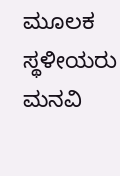ಮೂಲಕ ಸ್ಥಳೀಯರು ಮನವಿ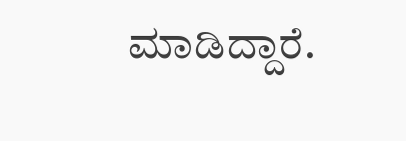ಮಾಡಿದ್ದಾರೆ.